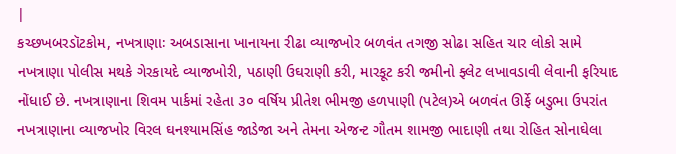|
કચ્છખબરડૉટકોમ, નખત્રાણાઃ અબડાસાના ખાનાયના રીઢા વ્યાજખોર બળવંત તગજી સોઢા સહિત ચાર લોકો સામે નખત્રાણા પોલીસ મથકે ગેરકાયદે વ્યાજખોરી, પઠાણી ઉઘરાણી કરી, મારકૂટ કરી જમીનો ફ્લેટ લખાવડાવી લેવાની ફરિયાદ નોંધાઈ છે. નખત્રાણાના શિવમ પાર્કમાં રહેતા ૩૦ વર્ષિય પ્રીતેશ ભીમજી હળપાણી (પટેલ)એ બળવંત ઊર્ફે બડુભા ઉપરાંત નખત્રાણાના વ્યાજખોર વિરલ ઘનશ્યામસિંહ જાડેજા અને તેમના એજન્ટ ગૌતમ શામજી ભાદાણી તથા રોહિત સોનાઘેલા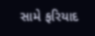સામે ફરિયાદ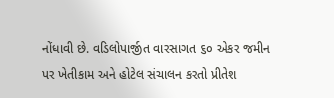નોંધાવી છે. વડિલોપાર્જીત વારસાગત ૬૦ એકર જમીન પર ખેતીકામ અને હોટેલ સંચાલન કરતો પ્રીતેશ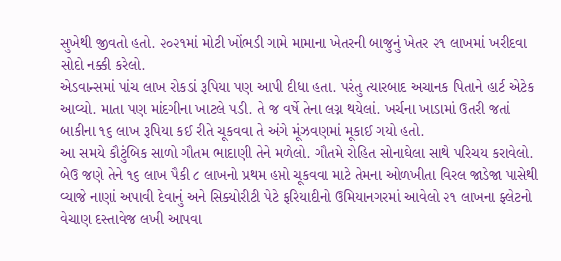સુખેથી જીવતો હતો. ૨૦૨૧માં મોટી ખોંભડી ગામે મામાના ખેતરની બાજુનું ખેતર ૨૧ લાખમાં ખરીદવા સોદો નક્કી કરેલો.
એડવાન્સમાં પાંચ લાખ રોકડાં રૂપિયા પણ આપી દીધા હતા. પરંતુ ત્યારબાદ અચાનક પિતાને હાર્ટ એટેક આવ્યો. માતા પણ માંદગીના ખાટલે પડી. તે જ વર્ષે તેના લગ્ન થયેલાં. ખર્ચના ખાડામાં ઉતરી જતાં બાકીના ૧૬ લાખ રૂપિયા કઈ રીતે ચૂકવવા તે અંગે મૂંઝવણમાં મૂકાઈ ગયો હતો.
આ સમયે કૌટુંબિક સાળો ગૌતમ ભાદાણી તેને મળેલો. ગૌતમે રોહિત સોનાઘેલા સાથે પરિચય કરાવેલો. બેઉ જણે તેને ૧૬ લાખ પૈકી ૮ લાખનો પ્રથમ હપ્તો ચૂકવવા માટે તેમના ઓળખીતા વિરલ જાડેજા પાસેથી વ્યાજે નાણાં અપાવી દેવાનું અને સિક્યોરીટી પેટે ફરિયાદીનો ઉમિયાનગરમાં આવેલો ૨૧ લાખના ફ્લેટનો વેચાણ દસ્તાવેજ લખી આપવા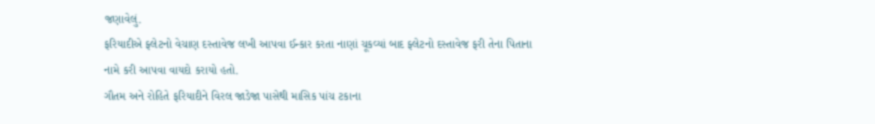જણાવેલું.
ફરિયાદીએ ફ્લેટનો વેચાણ દસ્તાવેજ લખી આપવા ઈન્કાર કરતા નાણાં ચૂકવ્યાં બાદ ફ્લેટનો દસ્તાવેજ ફરી તેના પિતાના નામે કરી આપવા વાયદો કરાયો હતો.
ગૌતમ અને રોહિતે ફરિયાદીને વિરલ જાડેજા પાસેથી માસિક પાંચ ટકાના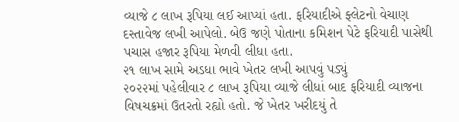વ્યાજે ૮ લાખ રૂપિયા લઈ આપ્યાં હતા. ફરિયાદીએ ફ્લેટનો વેચાણ દસ્તાવેજ લખી આપેલો. બેઉ જણે પોતાના કમિશન પેટે ફરિયાદી પાસેથી પચાસ હજાર રૂપિયા મેળવી લીધા હતા.
૨૧ લાખ સામે અડધા ભાવે ખેતર લખી આપવું પડ્યું
૨૦૨૨માં પહેલીવાર ૮ લાખ રૂપિયા વ્યાજે લીધાં બાદ ફરિયાદી વ્યાજના વિષચક્રમાં ઉતરતો રહ્યો હતો. જે ખેતર ખરીદયું તે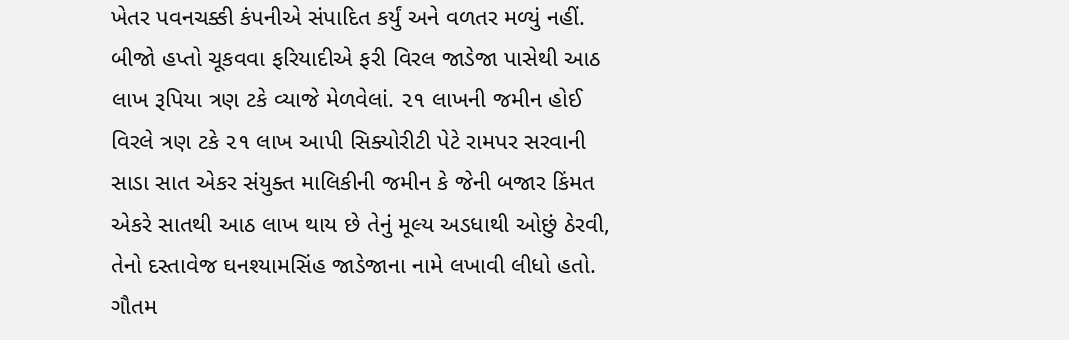ખેતર પવનચક્કી કંપનીએ સંપાદિત કર્યું અને વળતર મળ્યું નહીં. બીજો હપ્તો ચૂકવવા ફરિયાદીએ ફરી વિરલ જાડેજા પાસેથી આઠ લાખ રૂપિયા ત્રણ ટકે વ્યાજે મેળવેલાં. ૨૧ લાખની જમીન હોઈ વિરલે ત્રણ ટકે ૨૧ લાખ આપી સિક્યોરીટી પેટે રામપર સરવાની સાડા સાત એકર સંયુક્ત માલિકીની જમીન કે જેની બજાર કિંમત એકરે સાતથી આઠ લાખ થાય છે તેનું મૂલ્ય અડધાથી ઓછું ઠેરવી, તેનો દસ્તાવેજ ઘનશ્યામસિંહ જાડેજાના નામે લખાવી લીધો હતો. ગૌતમ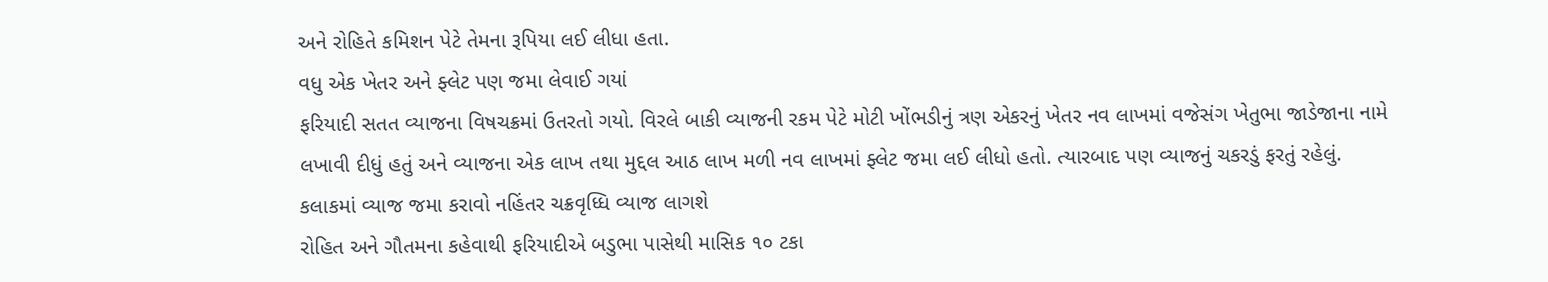અને રોહિતે કમિશન પેટે તેમના રૂપિયા લઈ લીધા હતા.
વધુ એક ખેતર અને ફ્લેટ પણ જમા લેવાઈ ગયાં
ફરિયાદી સતત વ્યાજના વિષચક્રમાં ઉતરતો ગયો. વિરલે બાકી વ્યાજની રકમ પેટે મોટી ખોંભડીનું ત્રણ એકરનું ખેતર નવ લાખમાં વજેસંગ ખેતુભા જાડેજાના નામે લખાવી દીધું હતું અને વ્યાજના એક લાખ તથા મુદ્દલ આઠ લાખ મળી નવ લાખમાં ફ્લેટ જમા લઈ લીધો હતો. ત્યારબાદ પણ વ્યાજનું ચકરડું ફરતું રહેલું.
કલાકમાં વ્યાજ જમા કરાવો નહિંતર ચક્રવૃધ્ધિ વ્યાજ લાગશે
રોહિત અને ગૌતમના કહેવાથી ફરિયાદીએ બડુભા પાસેથી માસિક ૧૦ ટકા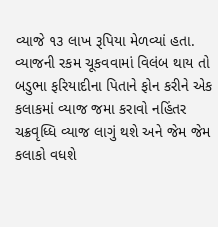વ્યાજે ૧૩ લાખ રૂપિયા મેળવ્યાં હતા. વ્યાજની રકમ ચૂકવવામાં વિલંબ થાય તો બડુભા ફરિયાદીના પિતાને ફોન કરીને એક કલાકમાં વ્યાજ જમા કરાવો નહિંતર ચક્રવૃધ્ધિ વ્યાજ લાગું થશે અને જેમ જેમ કલાકો વધશે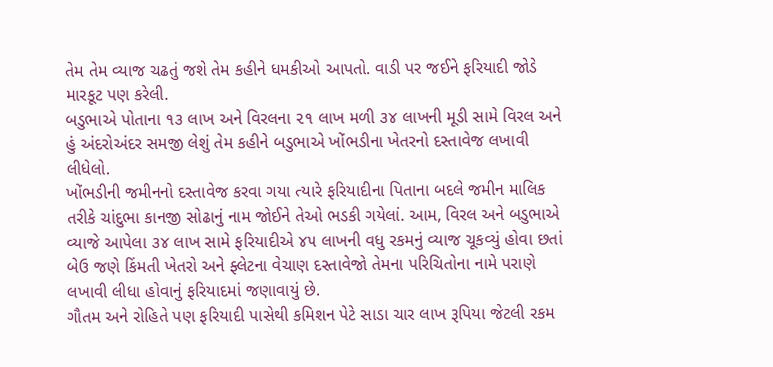તેમ તેમ વ્યાજ ચઢતું જશે તેમ કહીને ધમકીઓ આપતો. વાડી પર જઈને ફરિયાદી જોડે મારકૂટ પણ કરેલી.
બડુભાએ પોતાના ૧૩ લાખ અને વિરલના ૨૧ લાખ મળી ૩૪ લાખની મૂડી સામે વિરલ અને હું અંદરોઅંદર સમજી લેશું તેમ કહીને બડુભાએ ખોંભડીના ખેતરનો દસ્તાવેજ લખાવી લીધેલો.
ખોંભડીની જમીનનો દસ્તાવેજ કરવા ગયા ત્યારે ફરિયાદીના પિતાના બદલે જમીન માલિક તરીકે ચાંદુભા કાનજી સોઢાનું નામ જોઈને તેઓ ભડકી ગયેલાં. આમ, વિરલ અને બડુભાએ વ્યાજે આપેલા ૩૪ લાખ સામે ફરિયાદીએ ૪૫ લાખની વધુ રકમનું વ્યાજ ચૂકવ્યું હોવા છતાં બેઉ જણે કિંમતી ખેતરો અને ફ્લેટના વેચાણ દસ્તાવેજો તેમના પરિચિતોના નામે પરાણે લખાવી લીધા હોવાનું ફરિયાદમાં જણાવાયું છે.
ગૌતમ અને રોહિતે પણ ફરિયાદી પાસેથી કમિશન પેટે સાડા ચાર લાખ રૂપિયા જેટલી રકમ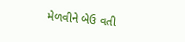મેળવીને બેઉ વતી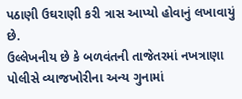પઠાણી ઉઘરાણી કરી ત્રાસ આપ્યો હોવાનું લખાવાયું છે.
ઉલ્લેખનીય છે કે બળવંતની તાજેતરમાં નખત્રાણા પોલીસે વ્યાજખોરીના અન્ય ગુનામાં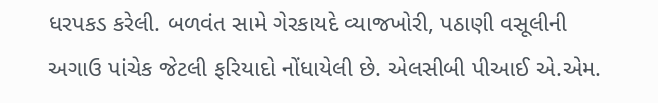ધરપકડ કરેલી. બળવંત સામે ગેરકાયદે વ્યાજખોરી, પઠાણી વસૂલીની અગાઉ પાંચેક જેટલી ફરિયાદો નોંધાયેલી છે. એલસીબી પીઆઈ એ.એમ.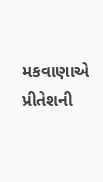મકવાણાએ પ્રીતેશની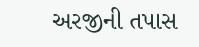અરજીની તપાસ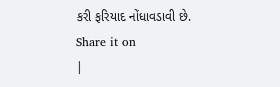કરી ફરિયાદ નોંધાવડાવી છે.
Share it on
|